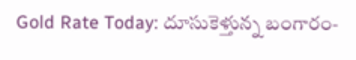Gold Rate Today: దూసుకెళ్తున్న బంగారం-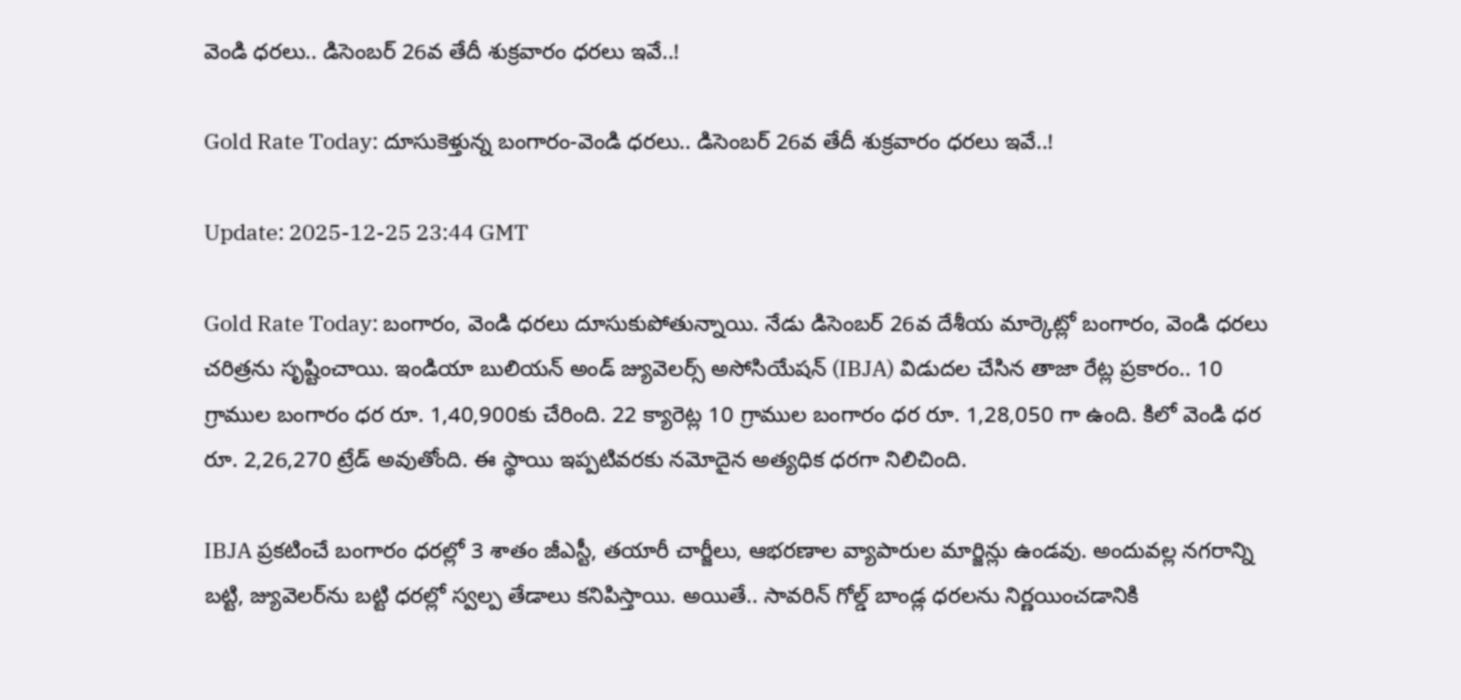వెండి ధరలు.. డిసెంబర్ 26వ తేదీ శుక్రవారం ధరలు ఇవే..!

Gold Rate Today: దూసుకెళ్తున్న బంగారం-వెండి ధరలు.. డిసెంబర్ 26వ తేదీ శుక్రవారం ధరలు ఇవే..!

Update: 2025-12-25 23:44 GMT

Gold Rate Today: బంగారం, వెండి ధరలు దూసుకుపోతున్నాయి. నేడు డిసెంబర్‌ 26వ దేశీయ మార్కెట్లో బంగారం, వెండి ధరలు చరిత్రను సృష్టించాయి. ఇండియా బులియన్ అండ్ జ్యువెలర్స్ అసోసియేషన్ (IBJA) విడుదల చేసిన తాజా రేట్ల ప్రకారం.. 10 గ్రాముల బంగారం ధర రూ. 1,40,900కు చేరింది. 22 క్యారెట్ల 10 గ్రాముల బంగారం ధర రూ. 1,28,050 గా ఉంది. కిలో వెండి ధర రూ. 2,26,270 ట్రేడ్ అవుతోంది. ఈ స్థాయి ఇప్పటివరకు నమోదైన అత్యధిక ధరగా నిలిచింది.

IBJA ప్రకటించే బంగారం ధరల్లో 3 శాతం జీఎస్టీ, తయారీ చార్జీలు, ఆభరణాల వ్యాపారుల మార్జిన్లు ఉండవు. అందువల్ల నగరాన్ని బట్టి, జ్యువెలర్‌ను బట్టి ధరల్లో స్వల్ప తేడాలు కనిపిస్తాయి. అయితే.. సావరిన్ గోల్డ్ బాండ్ల ధరలను నిర్ణయించడానికి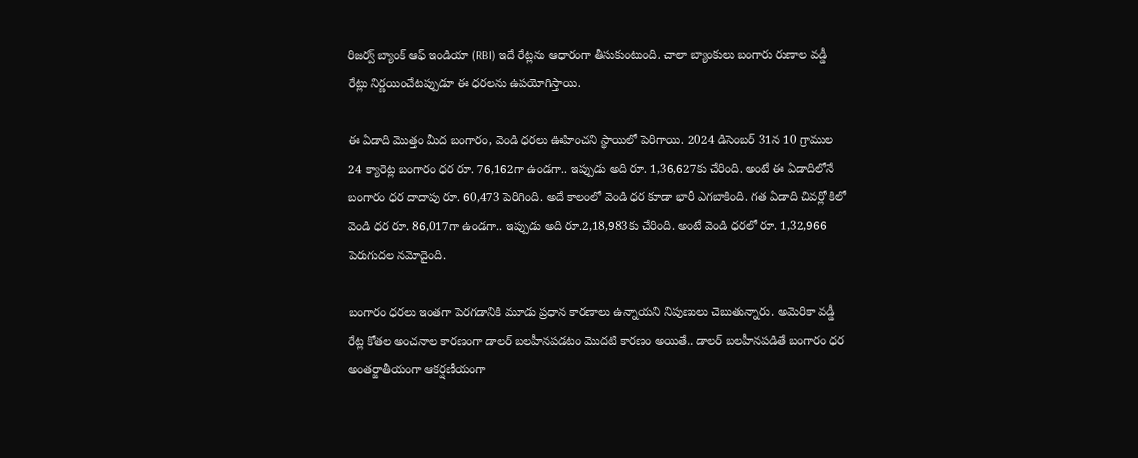రిజర్వ్ బ్యాంక్ ఆఫ్ ఇండియా (RBI) ఇదే రేట్లను ఆధారంగా తీసుకుంటుంది. చాలా బ్యాంకులు బంగారు రుణాల వడ్డీ రేట్లు నిర్ణయించేటప్పుడూ ఈ ధరలను ఉపయోగిస్తాయి.

ఈ ఏడాది మొత్తం మీద బంగారం, వెండి ధరలు ఊహించని స్థాయిలో పెరిగాయి. 2024 డిసెంబర్‌ 31న 10 గ్రాముల 24 క్యారెట్ల బంగారం ధర రూ. 76,162గా ఉండగా.. ఇప్పుడు అది రూ. 1,36,627కు చేరింది. అంటే ఈ ఏడాదిలోనే బంగారం ధర దాదాపు రూ. 60,473 పెరిగింది. అదే కాలంలో వెండి ధర కూడా భారీ ఎగబాకింది. గత ఏడాది చివర్లో కిలో వెండి ధర రూ. 86,017గా ఉండగా.. ఇప్పుడు అది రూ.2,18,983కు చేరింది. అంటే వెండి ధరలో రూ. 1,32,966 పెరుగుదల నమోదైంది.

బంగారం ధరలు ఇంతగా పెరగడానికి మూడు ప్రధాన కారణాలు ఉన్నాయని నిపుణులు చెబుతున్నారు. అమెరికా వడ్డీ రేట్ల కోతల అంచనాల కారణంగా డాలర్ బలహీనపడటం మొదటి కారణం అయితే.. డాలర్ బలహీనపడితే బంగారం ధర అంతర్జాతీయంగా ఆకర్షణీయంగా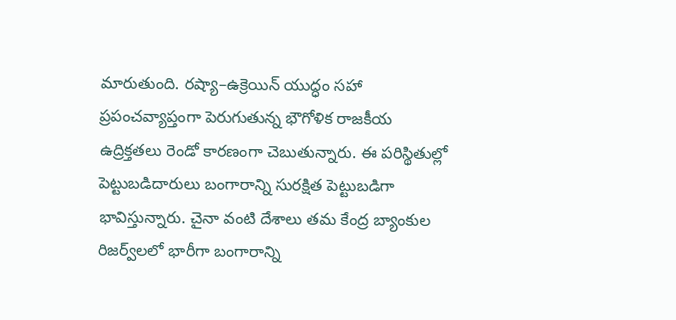మారుతుంది. రష్యా–ఉక్రెయిన్ యుద్ధం సహా ప్రపంచవ్యాప్తంగా పెరుగుతున్న భౌగోళిక రాజకీయ ఉద్రిక్తతలు రెండో కారణంగా చెబుతున్నారు. ఈ పరిస్థితుల్లో పెట్టుబడిదారులు బంగారాన్ని సురక్షిత పెట్టుబడిగా భావిస్తున్నారు. చైనా వంటి దేశాలు తమ కేంద్ర బ్యాంకుల రిజర్వ్‌లలో భారీగా బంగారాన్ని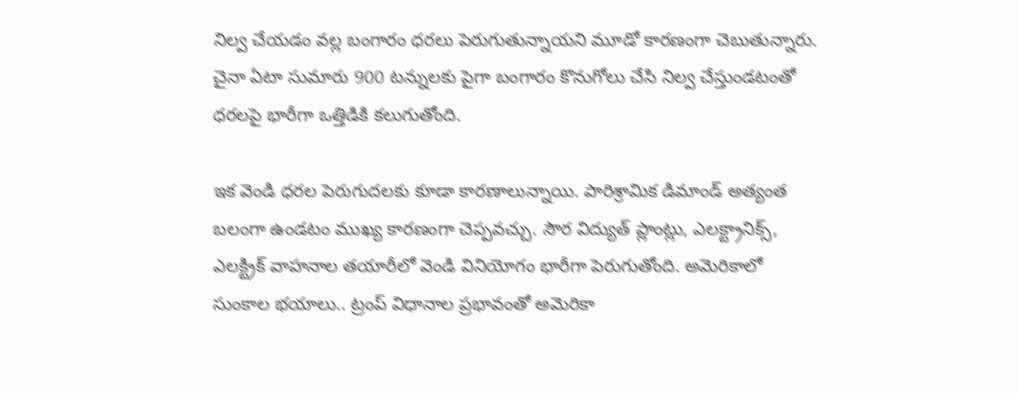నిల్వ చేయడం వల్ల బంగారం ధరలు పెరుగుతున్నాయని మూడో కారణంగా చెబుతున్నారు. చైనా ఏటా సుమారు 900 టన్నులకు పైగా బంగారం కొనుగోలు చేసి నిల్వ చేస్తుండటంతో ధరలపై భారీగా ఒత్తిడికి కలుగుతోంది.

ఇక వెండి ధరల పెరుగుదలకు కూడా కారణాలున్నాయి. పారిశ్రామిక డిమాండ్ అత్యంత బలంగా ఉండటం ముఖ్య కారణంగా చెప్పవచ్చు. సౌర విద్యుత్ ప్లాంట్లు, ఎలక్ట్రానిక్స్, ఎలక్ట్రిక్ వాహనాల తయారీలో వెండి వినియోగం భారీగా పెరుగుతోంది. అమెరికాలో సుంకాల భయాలు.. ట్రంప్ విధానాల ప్రభావంతో అమెరికా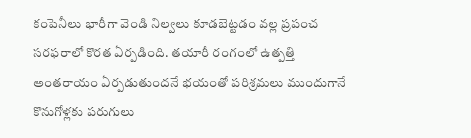కంపెనీలు భారీగా వెండి నిల్వలు కూడబెట్టడం వల్ల ప్రపంచ సరఫరాలో కొరత ఏర్పడింది. తయారీ రంగంలో ఉత్పత్తి అంతరాయం ఏర్పడుతుందనే భయంతో పరిశ్రమలు ముందుగానే కొనుగోళ్లకు పరుగులు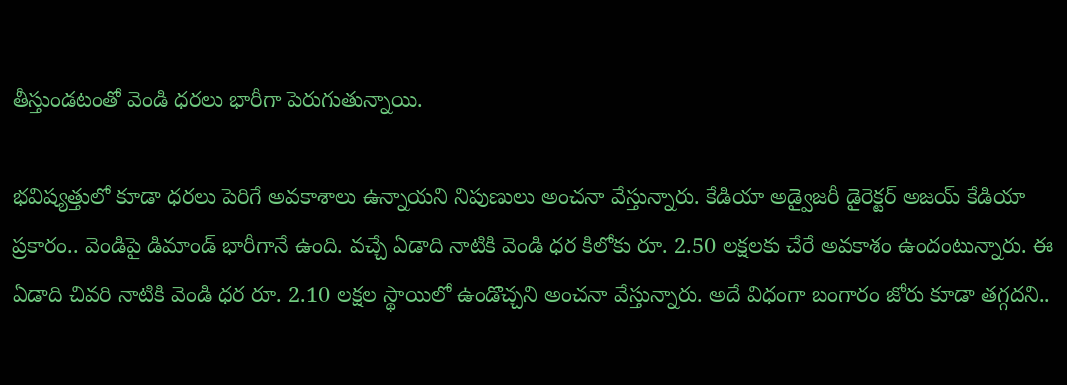తీస్తుండటంతో వెండి ధరలు భారీగా పెరుగుతున్నాయి.

భవిష్యత్తులో కూడా ధరలు పెరిగే అవకాశాలు ఉన్నాయని నిపుణులు అంచనా వేస్తున్నారు. కేడియా అడ్వైజరీ డైరెక్టర్ అజయ్ కేడియా ప్రకారం.. వెండిపై డిమాండ్ భారీగానే ఉంది. వచ్చే ఏడాది నాటికి వెండి ధర కిలోకు రూ. 2.50 లక్షలకు చేరే అవకాశం ఉందంటున్నారు. ఈ ఏడాది చివరి నాటికి వెండి ధర రూ. 2.10 లక్షల స్థాయిలో ఉండొచ్చని అంచనా వేస్తున్నారు. అదే విధంగా బంగారం జోరు కూడా తగ్గదని..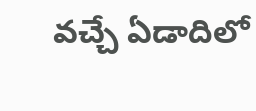వచ్చే ఏడాదిలో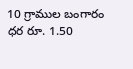10 గ్రాముల బంగారం ధర రూ. 1.50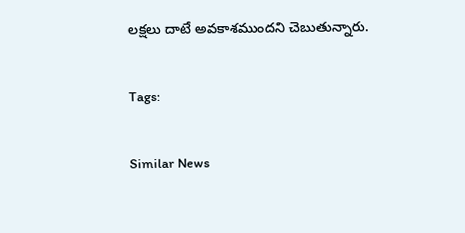లక్షలు దాటే అవకాశముందని చెబుతున్నారు.

Tags:

Similar News